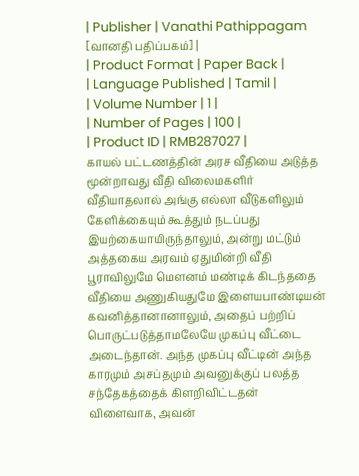| Publisher | Vanathi Pathippagam [வானதி பதிப்பகம்] |
| Product Format | Paper Back |
| Language Published | Tamil |
| Volume Number | 1 |
| Number of Pages | 100 |
| Product ID | RMB287027 |
காயல் பட்டணத்தின் அரச வீதியை அடுத்த மூன்றாவது வீதி விலைமகளிர் வீதியாதலால் அங்கு எல்லா வீடுகளிலும் கேளிக்கையும் கூத்தும் நடப்பது இயற்கையாயிருந்தாலும், அன்று மட்டும் அத்தகைய அரவம் ஏதுமின்றி வீதி பூராவிலுமே மௌனம் மண்டிக் கிடந்ததை வீதியை அணுகியதுமே இளையபாண்டியன் கவனித்தானானாலும், அதைப் பற்றிப் பொருட்படுத்தாமலேயே முகப்பு வீட்டை அடைந்தான். அந்த முகப்பு வீட்டின் அந்த காரமும் அசப்தமும் அவனுக்குப் பலத்த சந்தேகத்தைக் கிளறிவிட்டதன் விளைவாக, அவன்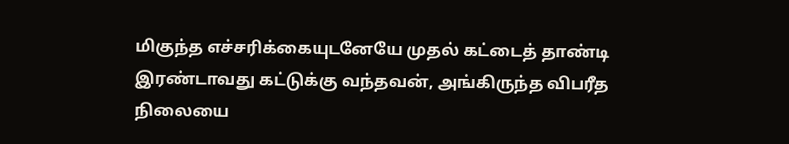மிகுந்த எச்சரிக்கையுடனேயே முதல் கட்டைத் தாண்டி இரண்டாவது கட்டுக்கு வந்தவன், அங்கிருந்த விபரீத நிலையை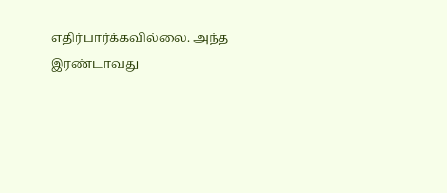எதிர்பார்க்கவில்லை. அந்த இரண்டாவது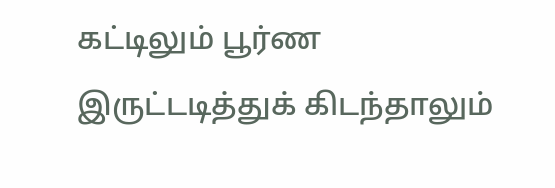கட்டிலும் பூர்ண இருட்டடித்துக் கிடந்தாலும்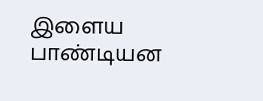இளைய பாண்டியன